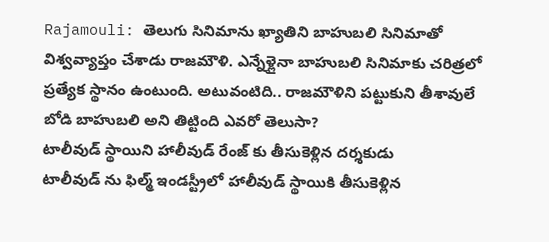Rajamouli: తెలుగు సినిమాను ఖ్యాతిని బాహుబలి సినిమాతో విశ్వవ్యాప్తం చేశాడు రాజమౌళి. ఎన్నేళ్లైనా బాహుబలి సినిమాకు చరిత్రలో ప్రత్యేక స్థానం ఉంటుంది. అటువంటిది.. రాజమౌళిని పట్టుకుని తీశావులే బోడి బాహుబలి అని తిట్టింది ఎవరో తెలుసా?
టాలీవుడ్ స్థాయిని హాలీవుడ్ రేంజ్ కు తీసుకెళ్లిన దర్శకుడు
టాలీవుడ్ ను ఫిల్మ్ ఇండస్ట్రీలో హాలీవుడ్ స్థాయికి తీసుకెళ్లిన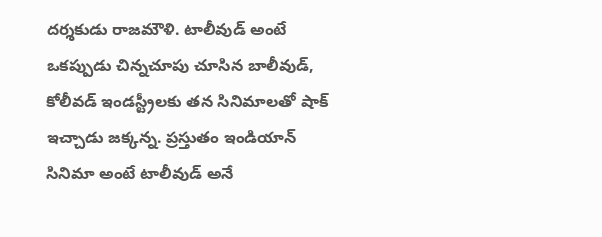దర్శకుడు రాజమౌళి. టాలీవుడ్ అంటే ఒకప్పుడు చిన్నచూపు చూసిన బాలీవుడ్, కోలీవడ్ ఇండస్ట్రీలకు తన సినిమాలతో షాక్ ఇచ్చాడు జక్కన్న. ప్రస్తుతం ఇండియాన్ సినిమా అంటే టాలీవుడ్ అనే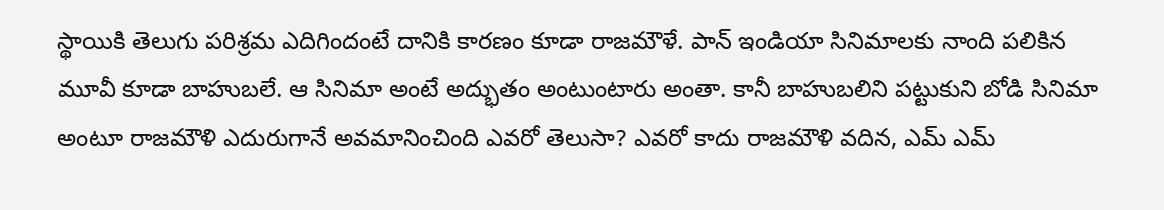స్థాయికి తెలుగు పరిశ్రమ ఎదిగిందంటే దానికి కారణం కూడా రాజమౌళే. పాన్ ఇండియా సినిమాలకు నాంది పలికిన మూవీ కూడా బాహుబలే. ఆ సినిమా అంటే అద్భుతం అంటుంటారు అంతా. కానీ బాహుబలిని పట్టుకుని బోడి సినిమా అంటూ రాజమౌళి ఎదురుగానే అవమానించింది ఎవరో తెలుసా? ఎవరో కాదు రాజమౌళి వదిన, ఎమ్ ఎమ్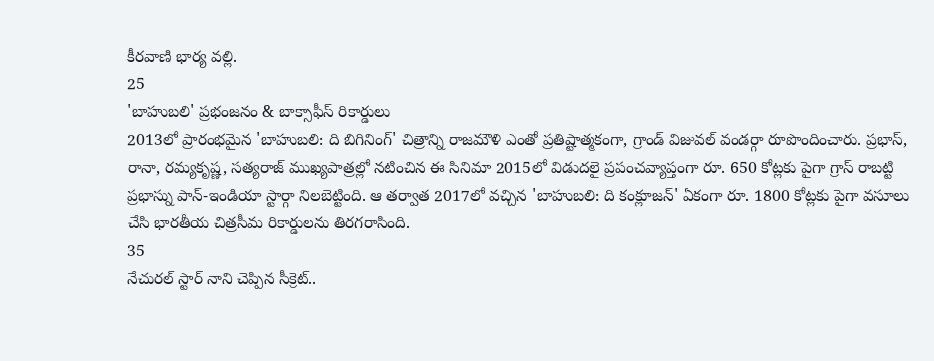కీరవాణి భార్య వల్లి.
25
'బాహుబలి' ప్రభంజనం & బాక్సాఫీస్ రికార్డులు
2013లో ప్రారంభమైన 'బాహుబలి: ది బిగినింగ్' చిత్రాన్ని రాజమౌళి ఎంతో ప్రతిష్టాత్మకంగా, గ్రాండ్ విజువల్ వండర్గా రూపొందించారు. ప్రభాస్, రానా, రమ్యకృష్ణ, సత్యరాజ్ ముఖ్యపాత్రల్లో నటించిన ఈ సినిమా 2015లో విడుదలై ప్రపంచవ్యాప్తంగా రూ. 650 కోట్లకు పైగా గ్రాస్ రాబట్టి ప్రభాస్ను పాన్-ఇండియా స్టార్గా నిలబెట్టింది. ఆ తర్వాత 2017లో వచ్చిన 'బాహుబలి: ది కంక్లూజన్' ఏకంగా రూ. 1800 కోట్లకు పైగా వసూలు చేసి భారతీయ చిత్రసీమ రికార్డులను తిరగరాసింది.
35
నేచురల్ స్టార్ నాని చెప్పిన సీక్రెట్..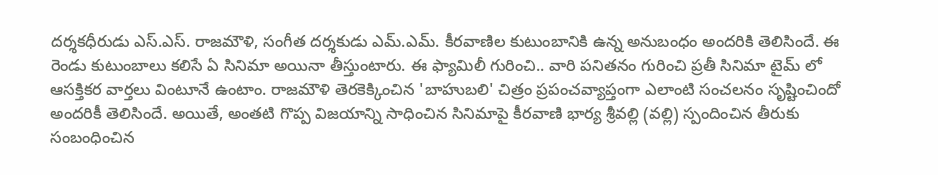దర్శకధీరుడు ఎస్.ఎస్. రాజమౌళి, సంగీత దర్శకుడు ఎమ్.ఎమ్. కీరవాణిల కుటుంబానికి ఉన్న అనుబంధం అందరికి తెలిసిందే. ఈ రెండు కుటుంబాలు కలిసే ఏ సినిమా అయినా తీస్తుంటారు. ఈ ఫ్యామిలీ గురించి.. వారి పనితనం గురించి ప్రతీ సినిమా టైమ్ లో ఆసక్తికర వార్తలు వింటూనే ఉంటాం. రాజమౌళి తెరకెక్కించిన 'బాహుబలి' చిత్రం ప్రపంచవ్యాప్తంగా ఎలాంటి సంచలనం సృష్టించిందో అందరికీ తెలిసిందే. అయితే, అంతటి గొప్ప విజయాన్ని సాధించిన సినిమాపై కీరవాణి భార్య శ్రీవల్లి (వల్లి) స్పందించిన తీరుకు సంబంధించిన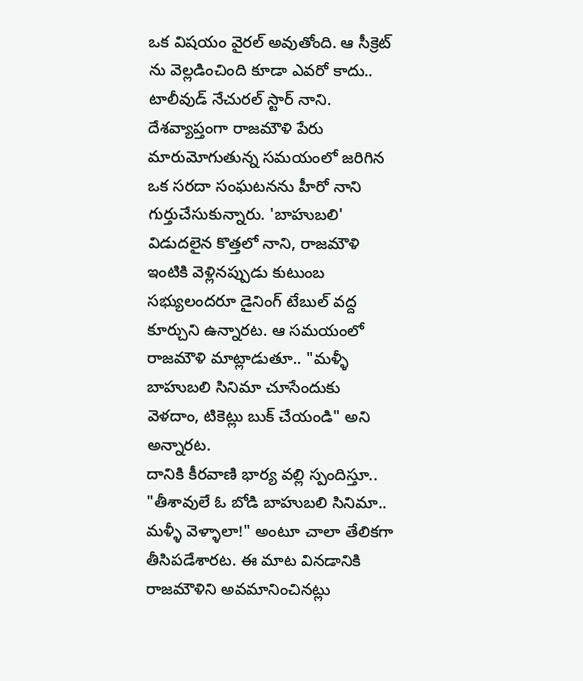ఒక విషయం వైరల్ అవుతోంది. ఆ సీక్రెట్ ను వెల్లడించింది కూడా ఎవరో కాదు.. టాలీవుడ్ నేచురల్ స్టార్ నాని.
దేశవ్యాప్తంగా రాజమౌళి పేరు మారుమోగుతున్న సమయంలో జరిగిన ఒక సరదా సంఘటనను హీరో నాని గుర్తుచేసుకున్నారు. 'బాహుబలి' విడుదలైన కొత్తలో నాని, రాజమౌళి ఇంటికి వెళ్లినప్పుడు కుటుంబ సభ్యులందరూ డైనింగ్ టేబుల్ వద్ద కూర్చుని ఉన్నారట. ఆ సమయంలో రాజమౌళి మాట్లాడుతూ.. "మళ్ళీ బాహుబలి సినిమా చూసేందుకు వెళదాం, టికెట్లు బుక్ చేయండి" అని అన్నారట.
దానికి కీరవాణి భార్య వల్లి స్పందిస్తూ.. "తీశావులే ఓ బోడి బాహుబలి సినిమా.. మళ్ళీ వెళ్ళాలా!" అంటూ చాలా తేలికగా తీసిపడేశారట. ఈ మాట వినడానికి రాజమౌళిని అవమానించినట్లు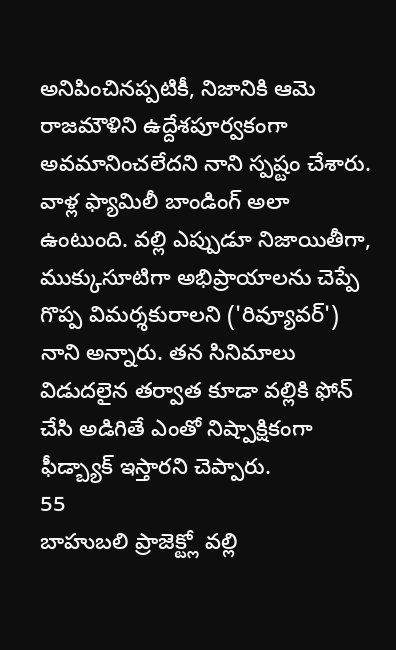అనిపించినప్పటికీ, నిజానికి ఆమె రాజమౌళిని ఉద్దేశపూర్వకంగా అవమానించలేదని నాని స్పష్టం చేశారు. వాళ్ల ఫ్యామిలీ బాండింగ్ అలా ఉంటుంది. వల్లి ఎప్పుడూ నిజాయితీగా, ముక్కుసూటిగా అభిప్రాయాలను చెప్పే గొప్ప విమర్శకురాలని ('రివ్యూవర్') నాని అన్నారు. తన సినిమాలు విడుదలైన తర్వాత కూడా వల్లికి ఫోన్ చేసి అడిగితే ఎంతో నిష్పాక్షికంగా ఫీడ్బ్యాక్ ఇస్తారని చెప్పారు.
55
బాహుబలి ప్రాజెక్ట్లో వల్లి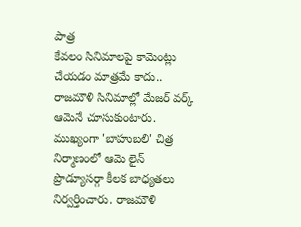పాత్ర
కేవలం సినిమాలపై కామెంట్లు చేయడం మాత్రమే కాదు.. రాజమౌళి సినిమాల్లో మేజర్ వర్క్ ఆమెనే చూసుకుంటారు. ముఖ్యంగా 'బాహుబలి' చిత్ర నిర్మాణంలో ఆమె లైన్ ప్రొడ్యూసర్గా కీలక బాధ్యతలు నిర్వర్తించారు. రాజమౌళి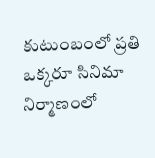కుటుంబంలో ప్రతి ఒక్కరూ సినిమా నిర్మాణంలో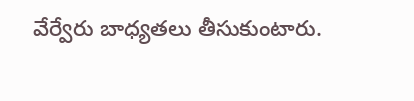వేర్వేరు బాధ్యతలు తీసుకుంటారు.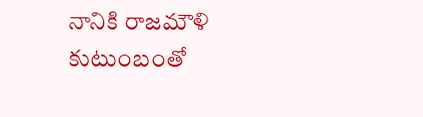నానికి రాజమౌళి కుటుంబంతో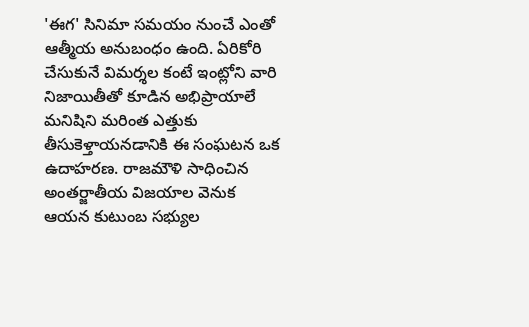'ఈగ' సినిమా సమయం నుంచే ఎంతో ఆత్మీయ అనుబంధం ఉంది. ఏరికోరి చేసుకునే విమర్శల కంటే ఇంట్లోని వారి నిజాయితీతో కూడిన అభిప్రాయాలే మనిషిని మరింత ఎత్తుకు తీసుకెళ్తాయనడానికి ఈ సంఘటన ఒక ఉదాహరణ. రాజమౌళి సాధించిన అంతర్జాతీయ విజయాల వెనుక ఆయన కుటుంబ సభ్యుల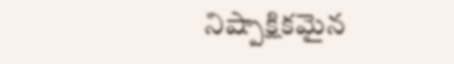నిష్పాక్షికమైన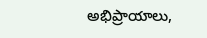అభిప్రాయాలు,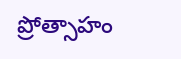ప్రోత్సాహం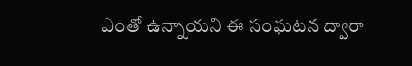ఎంతో ఉన్నాయని ఈ సంఘటన ద్వారా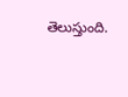తెలుస్తుంది.